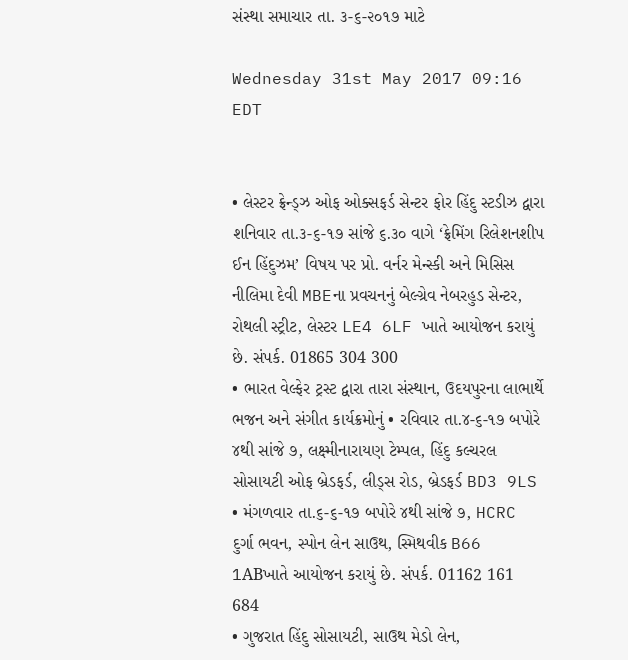સંસ્થા સમાચાર તા. ૩-૬-૨૦૧૭ માટે

Wednesday 31st May 2017 09:16 EDT


• લેસ્ટર ફ્રેન્ડ્ઝ ઓફ ઓક્સફર્ડ સેન્ટર ફોર હિંદુ સ્ટડીઝ દ્વારા શનિવાર તા.૩-૬-૧૭ સાંજે ૬.૩૦ વાગે ‘ફ્રેમિંગ રિલેશનશીપ ઈન હિંદુઝમ’ વિષય પર પ્રો. વર્નર મેન્સ્કી અને મિસિસ નીલિમા દેવી MBEના પ્રવચનનું બેલ્ગ્રેવ નેબરહુડ સેન્ટર, રોથલી સ્ટ્રીટ, લેસ્ટર LE4 6LF ખાતે આયોજન કરાયું છે. સંપર્ક. 01865 304 300
• ભારત વેલ્ફેર ટ્રસ્ટ દ્વારા તારા સંસ્થાન, ઉદયપુરના લાભાર્થે ભજન અને સંગીત કાર્યક્રમોનું • રવિવાર તા.૪-૬-૧૭ બપોરે ૪થી સાંજે ૭, લક્ષ્મીનારાયણ ટેમ્પલ, હિંદુ કલ્ચરલ સોસાયટી ઓફ બ્રેડફર્ડ, લીડ્સ રોડ, બ્રેડફર્ડ BD3 9LS • મંગળવાર તા.૬-૬-૧૭ બપોરે ૪થી સાંજે ૭, HCRC દુર્ગા ભવન, સ્પોન લેન સાઉથ, સ્મિથવીક B66 1ABખાતે આયોજન કરાયું છે. સંપર્ક. 01162 161 684
• ગુજરાત હિંદુ સોસાયટી, સાઉથ મેડો લેન,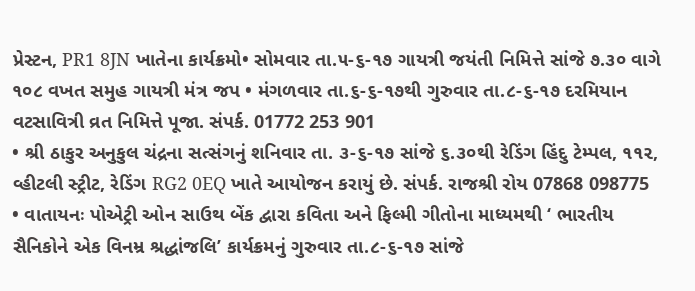પ્રેસ્ટન, PR1 8JN ખાતેના કાર્યક્રમો• સોમવાર તા.૫-૬-૧૭ ગાયત્રી જયંતી નિમિત્તે સાંજે ૭.૩૦ વાગે ૧૦૮ વખત સમુહ ગાયત્રી મંત્ર જપ • મંગળવાર તા.૬-૬-૧૭થી ગુરુવાર તા.૮-૬-૧૭ દરમિયાન વટસાવિત્રી વ્રત નિમિત્તે પૂજા. સંપર્ક. 01772 253 901
• શ્રી ઠાકુર અનુકુલ ચંદ્રના સત્સંગનું શનિવાર તા. ૩-૬-૧૭ સાંજે ૬.૩૦થી રેડિંગ હિંદુ ટેમ્પલ, ૧૧૨, વ્હીટલી સ્ટ્રીટ, રેડિંગ RG2 0EQ ખાતે આયોજન કરાયું છે. સંપર્ક. રાજશ્રી રોય 07868 098775
• વાતાયનઃ પોએટ્રી ઓન સાઉથ બેંક દ્વારા કવિતા અને ફિલ્મી ગીતોના માધ્યમથી ‘ ભારતીય સૈનિકોને એક વિનમ્ર શ્રદ્ધાંજલિ’ કાર્યક્રમનું ગુરુવાર તા.૮-૬-૧૭ સાંજે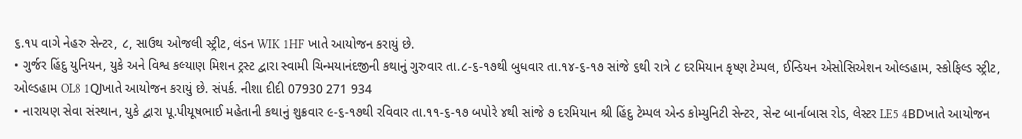૬.૧૫ વાગે નેહરુ સેન્ટર, ૮, સાઉથ ઓજલી સ્ટ્રીટ, લંડન WIK 1HF ખાતે આયોજન કરાયું છે.
• ગુર્જર હિંદુ યુનિયન, યુકે અને વિશ્વ કલ્યાણ મિશન ટ્રસ્ટ દ્વારા સ્વામી ચિન્મયાનંદજીની કથાનું ગુરુવાર તા.૮-૬-૧૭થી બુધવાર તા.૧૪-૬-૧૭ સાંજે ૬થી રાત્રે ૮ દરમિયાન કૃષ્ણ ટેમ્પલ, ઈન્ડિયન એસોસિએશન ઓલ્ડહામ, સ્કોફિલ્ડ સ્ટ્રીટ, ઓલ્ડહામ OL8 1QJખાતે આયોજન કરાયું છે. સંપર્ક. નીશા દીદી 07930 271 934
• નારાયણ સેવા સંસ્થાન, યુકે દ્વારા પૂ.પીયૂષભાઈ મહેતાની કથાનું શુક્રવાર ૯-૬-૧૭થી રવિવાર તા.૧૧-૬-૧૭ બપોરે ૪થી સાંજે ૭ દરમિયાન શ્રી હિંદુ ટેમ્પલ એન્ડ કોમ્યુનિટી સેન્ટર, સેન્ટ બાર્નાબાસ રોડ, લેસ્ટર LE5 4BDખાતે આયોજન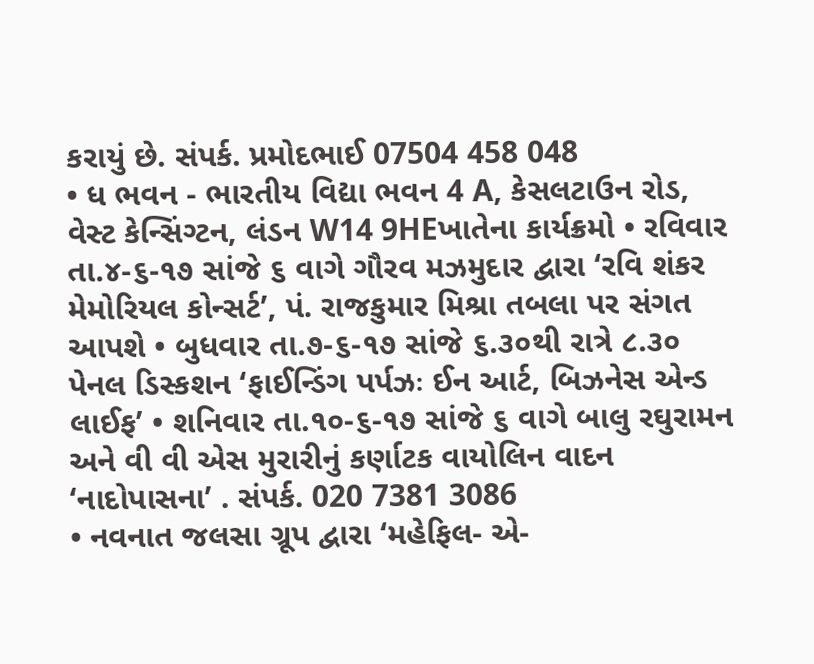કરાયું છે. સંપર્ક. પ્રમોદભાઈ 07504 458 048
• ધ ભવન - ભારતીય વિદ્યા ભવન 4 A, કેસલટાઉન રોડ, વેસ્ટ કેન્સિંગ્ટન, લંડન W14 9HEખાતેના કાર્યક્રમો • રવિવાર તા.૪-૬-૧૭ સાંજે ૬ વાગે ગૌરવ મઝમુદાર દ્વારા ‘રવિ શંકર મેમોરિયલ કોન્સર્ટ’, પં. રાજકુમાર મિશ્રા તબલા પર સંગત આપશે • બુધવાર તા.૭-૬-૧૭ સાંજે ૬.૩૦થી રાત્રે ૮.૩૦ પેનલ ડિસ્કશન ‘ફાઈન્ડિંગ પર્પઝઃ ઈન આર્ટ, બિઝનેસ એન્ડ લાઈફ’ • શનિવાર તા.૧૦-૬-૧૭ સાંજે ૬ વાગે બાલુ રઘુરામન અને વી વી એસ મુરારીનું કર્ણાટક વાયોલિન વાદન ‘નાદોપાસના’ . સંપર્ક. 020 7381 3086
• નવનાત જલસા ગ્રૂપ દ્વારા ‘મહેફિલ- એ-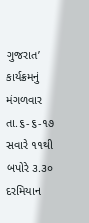ગુજરાત’ કાર્યક્રમનું મંગળવાર તા.૬-૬-૧૭ સવારે ૧૧થી બપોરે ૩.૩૦ દરમિયાન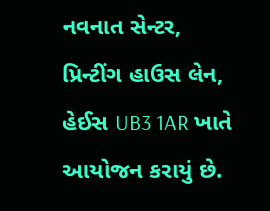નવનાત સેન્ટર, પ્રિન્ટીંગ હાઉસ લેન, હેઈસ UB3 1AR ખાતે આયોજન કરાયું છે.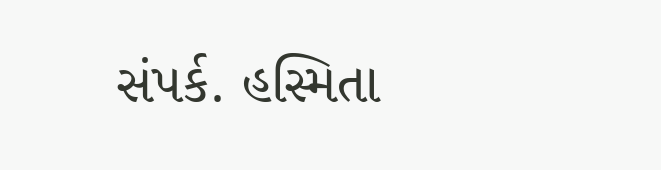સંપર્ક. હસ્મિતા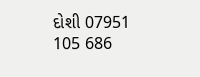દોશી 07951 105 686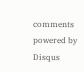comments powered by Disqus